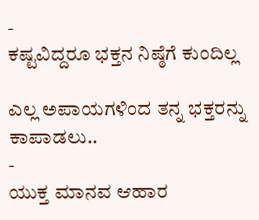-
ಕಷ್ಟವಿದ್ದರೂ ಭಕ್ತನ ನಿಷ್ಠೆಗೆ ಕುಂದಿಲ್ಲ

ಎಲ್ಲ ಅಪಾಯಗಳಿಂದ ತನ್ನ ಭಕ್ತರನ್ನು ಕಾಪಾಡಲು..
-
ಯುಕ್ತ ಮಾನವ ಆಹಾರ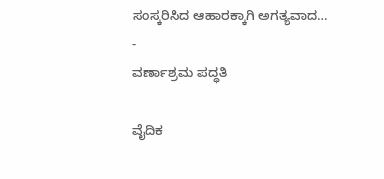ಸಂಸ್ಕರಿಸಿದ ಆಹಾರಕ್ಕಾಗಿ ಅಗತ್ಯವಾದ…
-
ವರ್ಣಾಶ್ರಮ ಪದ್ಧತಿ

ವೈದಿಕ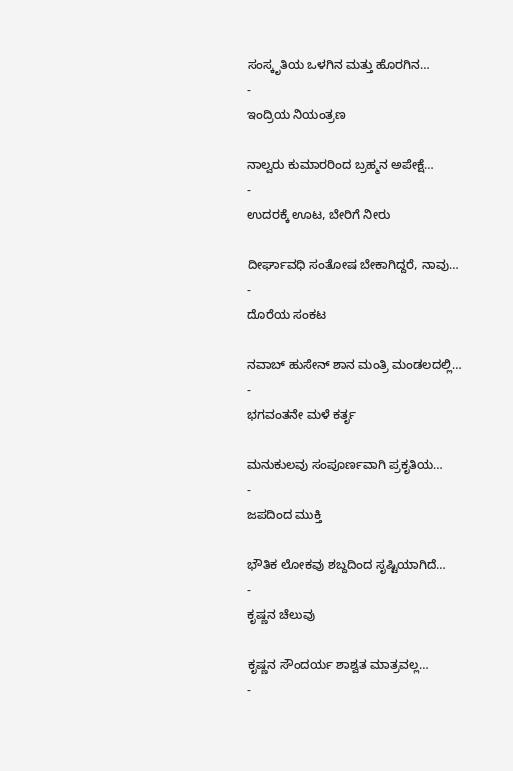ಸಂಸ್ಕೃತಿಯ ಒಳಗಿನ ಮತ್ತು ಹೊರಗಿನ…
-
ಇಂದ್ರಿಯ ನಿಯಂತ್ರಣ

ನಾಲ್ವರು ಕುಮಾರರಿಂದ ಬ್ರಹ್ಮನ ಅಪೇಕ್ಷೆ…
-
ಉದರಕ್ಕೆ ಊಟ, ಬೇರಿಗೆ ನೀರು

ದೀರ್ಘಾವಧಿ ಸಂತೋಷ ಬೇಕಾಗಿದ್ದರೆ, ನಾವು…
-
ದೊರೆಯ ಸಂಕಟ

ನವಾಬ್ ಹುಸೇನ್ ಶಾನ ಮಂತ್ರಿ ಮಂಡಲದಲ್ಲಿ…
-
ಭಗವಂತನೇ ಮಳೆ ಕರ್ತೃ

ಮನುಕುಲವು ಸಂಪೂರ್ಣವಾಗಿ ಪ್ರಕೃತಿಯ…
-
ಜಪದಿಂದ ಮುಕ್ತಿ

ಭೌತಿಕ ಲೋಕವು ಶಬ್ದದಿಂದ ಸೃಷ್ಟಿಯಾಗಿದೆ…
-
ಕೃಷ್ಣನ ಚೆಲುವು

ಕೃಷ್ಣನ ಸೌಂದರ್ಯ ಶಾಶ್ವತ ಮಾತ್ರವಲ್ಲ…
-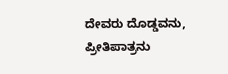ದೇವರು ದೊಡ್ಡವನು, ಪ್ರೀತಿಪಾತ್ರನು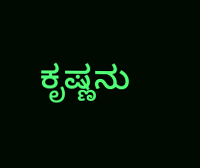ಕೃಷ್ಣನು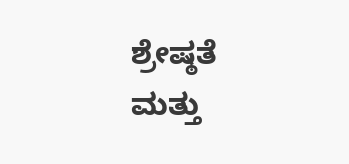ಶ್ರೇಷ್ಠತೆ ಮತ್ತು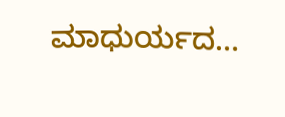ಮಾಧುರ್ಯದ…